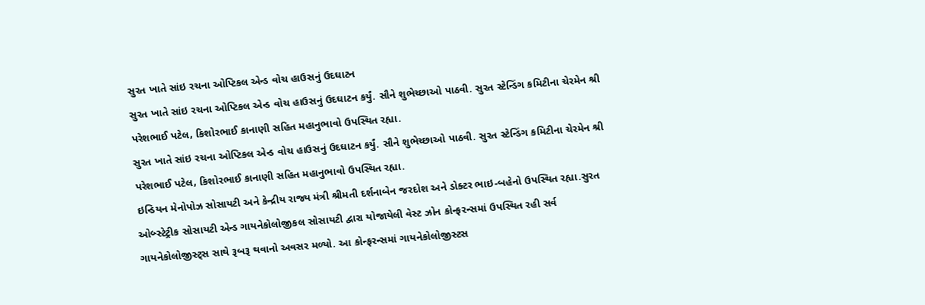સુરત ખાતે સાંઇ રચના ઓપ્ટિકલ એન્ડ વોચ હાઉસનું ઉદઘાટન
સુરત ખાતે સાંઇ રચના ઓપ્ટિકલ એન્ડ વોચ હાઉસનું ઉદઘાટન કર્યું. સૌને શુભેચ્છાઓ પાઠવી. સુરત સ્ટેન્ડિંગ કમિટીના ચેરમેન શ્રી પરેશભાઈ પટેલ, કિશોરભાઈ કાનાણી સહિત મહાનુભાવો ઉપસ્થિત રહ્યા.
સુરત ખાતે સાંઇ રચના ઓપ્ટિકલ એન્ડ વોચ હાઉસનું ઉદઘાટન કર્યું. સૌને શુભેચ્છાઓ પાઠવી. સુરત સ્ટેન્ડિંગ કમિટીના ચેરમેન શ્રી પરેશભાઈ પટેલ, કિશોરભાઈ કાનાણી સહિત મહાનુભાવો ઉપસ્થિત રહ્યા.
ઇન્ડિયન મેનોપોઝ સોસાયટી અને કેન્દ્રીય રાજ્ય મંત્રી શ્રીમતી દર્શનાબેન જરદોશ અને ડોક્ટર ભાઇ-બહેનો ઉપસ્થિત રહ્યા.સુરત ઓબ્સ્ટેટ્રીક સોસાયટી એન્ડ ગાયનેકોલોજીકલ સોસાયટી દ્વારા યોજાયેલી વેસ્ટ ઝોન કોન્ફરન્સમાં ઉપસ્થિત રહી સર્વ ગાયનેકોલોજીસ્ટ્સ સાથે રૂબરૂ થવાનો અવસર મળ્યો. આ કોન્ફરન્સમાં ગાયનેકોલોજીસ્ટસ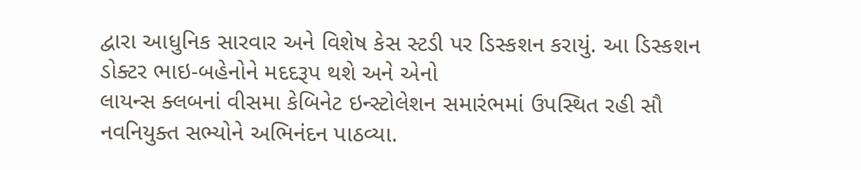દ્વારા આધુનિક સારવાર અને વિશેષ કેસ સ્ટડી પર ડિસ્કશન કરાયું. આ ડિસ્કશન ડોક્ટર ભાઇ-બહેનોને મદદરૂપ થશે અને એનો
લાયન્સ ક્લબનાં વીસમા કેબિનેટ ઇન્સ્ટોલેશન સમારંભમાં ઉપસ્થિત રહી સૌ નવનિયુક્ત સભ્યોને અભિનંદન પાઠવ્યા.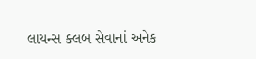લાયન્સ ક્લબ સેવાનાં અનેક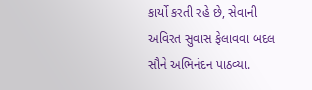કાર્યો કરતી રહે છે, સેવાની અવિરત સુવાસ ફેલાવવા બદલ સૌને અભિનંદન પાઠવ્યા.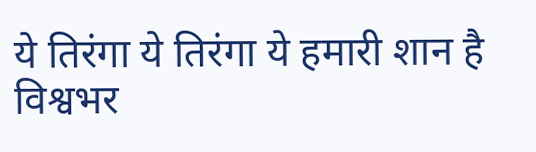ये तिरंगा ये तिरंगा ये हमारी शान है विश्वभर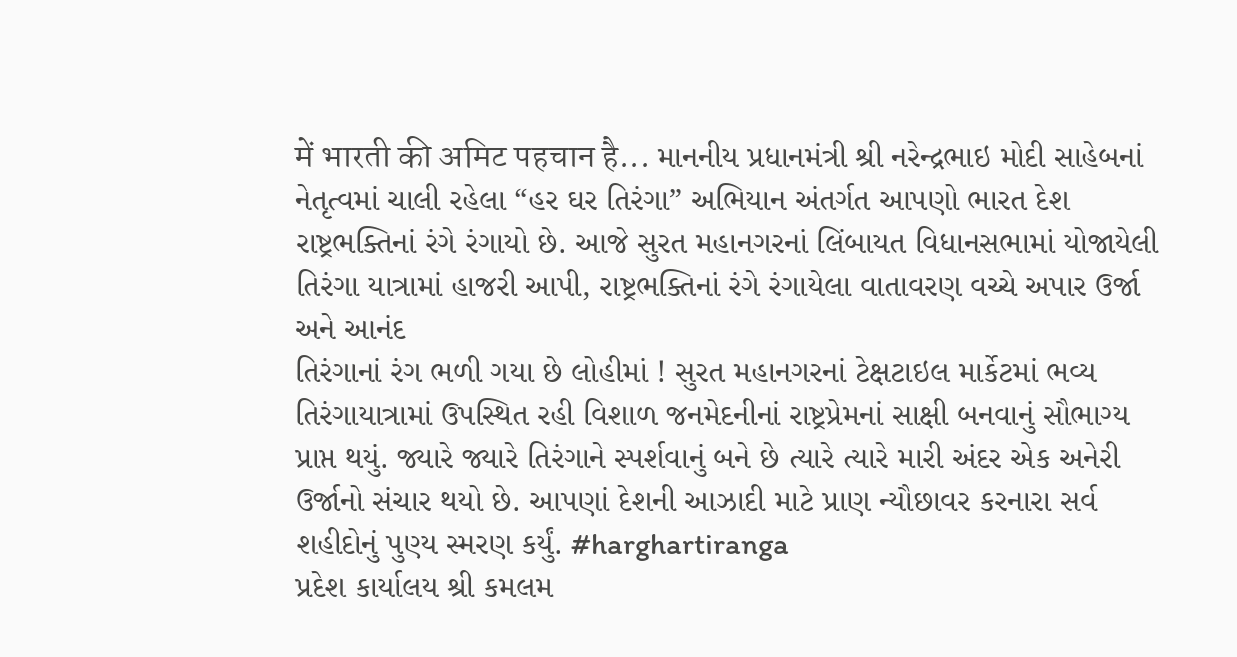में भारती की अमिट पहचान है... માનનીય પ્રધાનમંત્રી શ્રી નરેન્દ્રભાઇ મોદી સાહેબનાં નેતૃત્વમાં ચાલી રહેલા “હર ઘર તિરંગા” અભિયાન અંતર્ગત આપણો ભારત દેશ રાષ્ટ્રભક્તિનાં રંગે રંગાયો છે. આજે સુરત મહાનગરનાં લિંબાયત વિધાનસભામાં યોજાયેલી તિરંગા યાત્રામાં હાજરી આપી, રાષ્ટ્રભક્તિનાં રંગે રંગાયેલા વાતાવરણ વચ્ચે અપાર ઉર્જા અને આનંદ
તિરંગાનાં રંગ ભળી ગયા છે લોહીમાં ! સુરત મહાનગરનાં ટેક્ષટાઇલ માર્કેટમાં ભવ્ય તિરંગાયાત્રામાં ઉપસ્થિત રહી વિશાળ જનમેદનીનાં રાષ્ટ્રપ્રેમનાં સાક્ષી બનવાનું સૌભાગ્ય પ્રાપ્ત થયું. જ્યારે જ્યારે તિરંગાને સ્પર્શવાનું બને છે ત્યારે ત્યારે મારી અંદર એક અનેરી ઉર્જાનો સંચાર થયો છે. આપણાં દેશની આઝાદી માટે પ્રાણ ન્યૌછાવર કરનારા સર્વ શહીદોનું પુણ્ય સ્મરણ કર્યું. #harghartiranga
પ્રદેશ કાર્યાલય શ્રી કમલમ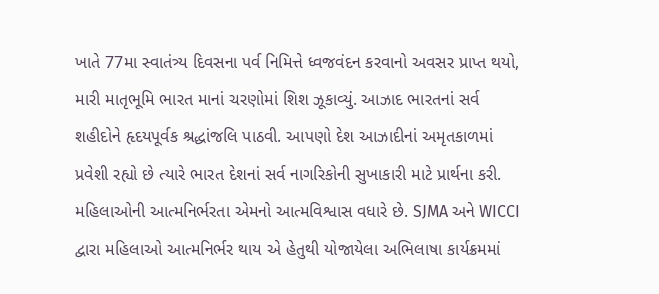ખાતે 77મા સ્વાતંત્ર્ય દિવસના પર્વ નિમિત્તે ધ્વજવંદન કરવાનો અવસર પ્રાપ્ત થયો, મારી માતૃભૂમિ ભારત માનાં ચરણોમાં શિશ ઝૂકાવ્યું. આઝાદ ભારતનાં સર્વ શહીદોને હૃદયપૂર્વક શ્રદ્ધાંજલિ પાઠવી. આપણો દેશ આઝાદીનાં અમૃતકાળમાં પ્રવેશી રહ્યો છે ત્યારે ભારત દેશનાં સર્વ નાગરિકોની સુખાકારી માટે પ્રાર્થના કરી.
મહિલાઓની આત્મનિર્ભરતા એમનો આત્મવિશ્વાસ વધારે છે. SJMA અને WICCI દ્વારા મહિલાઓ આત્મનિર્ભર થાય એ હેતુથી યોજાયેલા અભિલાષા કાર્યક્રમમાં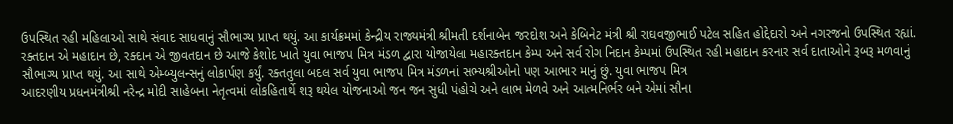ઉપસ્થિત રહી મહિલાઓ સાથે સંવાદ સાધવાનું સૌભાગ્ય પ્રાપ્ત થયું. આ કાર્યક્રમમાં કેન્દ્રીય રાજ્યમંત્રી શ્રીમતી દર્શનાબેન જરદોશ અને કેબિનેટ મંત્રી શ્રી રાઘવજીભાઈ પટેલ સહિત હોદ્દેદારો અને નગરજનો ઉપસ્થિત રહ્યાં.
રક્તદાન એ મહાદાન છે, રક્દાન એ જીવતદાન છે આજે કેશોદ ખાતે યુવા ભાજપ મિત્ર મંડળ દ્વારા યોજાયેલા મહારક્તદાન કેમ્પ અને સર્વ રોગ નિદાન કેમ્પમાં ઉપસ્થિત રહી મહાદાન કરનાર સર્વ દાતાઓને રૂબરૂ મળવાનું સૌભાગ્ય પ્રાપ્ત થયું. આ સાથે એમ્બ્યુલન્સનું લોકાર્પણ કર્યું. રક્તતુલા બદલ સર્વ યુવા ભાજપ મિત્ર મંડળનાં સભ્યશ્રીઓનો પણ આભાર માનું છું. યુવા ભાજપ મિત્ર
આદરણીય પ્રધનમંત્રીશ્રી નરેન્દ્ર મોદી સાહેબના નેતૃત્વમાં લોકહિતાર્થે શરૂ થયેલ યોજનાઓ જન જન સુધી પંહોચે અને લાભ મેળવે અને આત્મનિર્ભર બને એમાં સૌના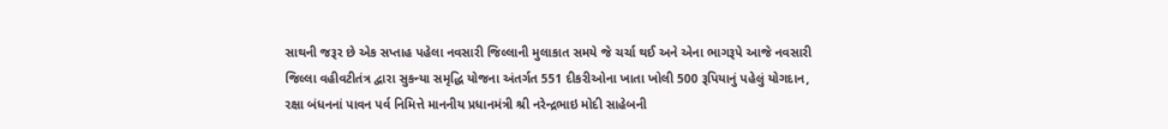સાથની જરૂર છે એક સપ્તાહ પહેલા નવસારી જિલ્લાની મુલાકાત સમયે જે ચર્ચા થઈ અને એના ભાગરૂપે આજે નવસારી જિલ્લા વહીવટીતંત્ર દ્વારા સુકન્યા સમૃદ્ધિ યોજના અંતર્ગત 551 દીકરીઓના ખાતા ખોલી 500 રૂપિયાનું પહેલું યોગદાન,
રક્ષા બંધનનાં પાવન પર્વ નિમિત્તે માનનીય પ્રધાનમંત્રી શ્રી નરેન્દ્રભાઇ મોદી સાહેબની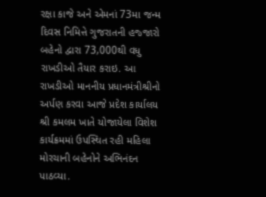રક્ષા કાજે અને એમનાં 73મા જન્મ દિવસ નિમિત્તે ગુજરાતની હજ્જારો બહેનો દ્વારા 73,000થી વધુ રાખડીઓ તૈયાર કરાઇ. આ રાખડીઓ માનનીય પ્રધાનમંત્રીશ્રીનો અર્પણ કરવા આજે પ્રદેશ કાર્યાલય શ્રી કમલમ ખાતે યોજાયેલા વિશેશ કાર્યક્રમમાં ઉપસ્થિત રહી મહિલા મોરચાની બહેનોને અભિનંદન પાઠવ્યા.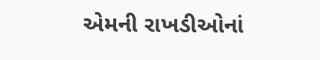એમની રાખડીઓનાં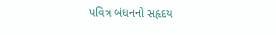પવિત્ર બંધનનો સહૃદય